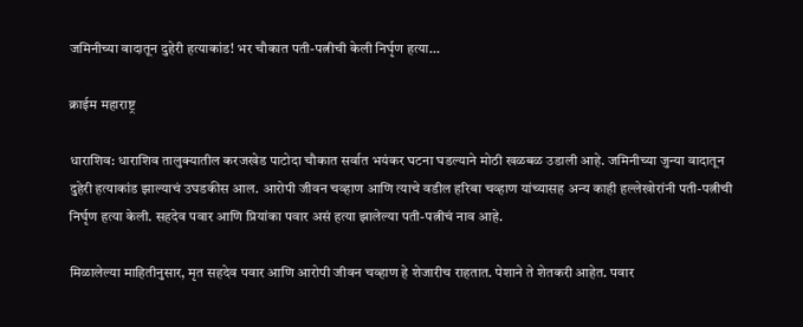जमिनीच्या वादातून दुहेरी हत्याकांड! भर चौकात पती-पत्नीची केली निर्घृण हत्या…

क्राईम महाराष्ट्र

धाराशिव: धाराशिव तालुक्यातील करजखेड पाटोदा चौकात सर्वात भयंकर घटना घडल्याने मोठी खळबळ उडाली आहे. जमिनीच्या जुन्या वादातून दुहेरी हत्याकांड झाल्याचं उघडकीस आल. आरोपी जीवन चव्हाण आणि त्याचे वडील हरिबा चव्हाण यांच्यासह अन्य काही हल्लेखोरांनी पती-पत्नीची निर्घृण हत्या केली. सहदेव पवार आणि प्रियांका पवार असं हत्या झालेल्या पती-पत्नीचं नाव आहे.

मिळालेल्या माहितीनुसार, मृत सहदेव पवार आणि आरोपी जीवन चव्हाण हे शेजारीच राहतात. पेशाने ते शेतकरी आहेत. पवार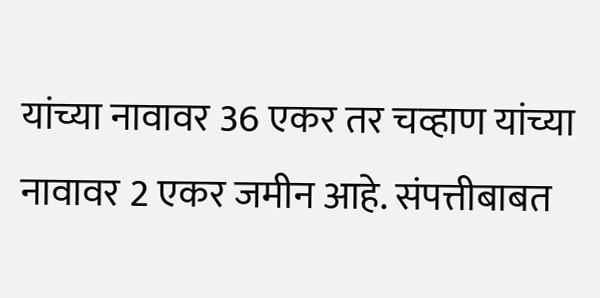यांच्या नावावर 36 एकर तर चव्हाण यांच्या नावावर 2 एकर जमीन आहे. संपत्तीबाबत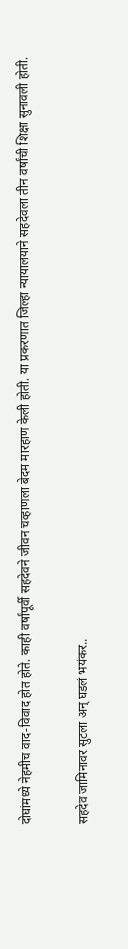दोघांमध्ये नेहमीच वाद-विवाद होत होते. काही वर्षांपूर्वी सहदेवने जीवन चव्हाणला बेदम मारहाण केली होती. या प्रकरणात जिल्हा न्यायालयाने सहदेवला तीन वर्षांची शिक्षा सुनावली होती.

सहदेव जामिनावर सुटला अन् घडलं भयंकर..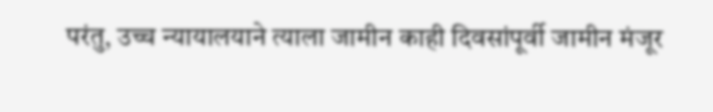परंतु, उच्च न्यायालयाने त्याला जामीन काही दिवसांपूर्वी जामीन मंजूर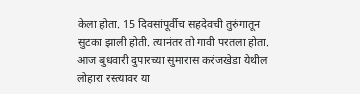केला होता. 15 दिवसांपूर्वीच सहदेवची तुरुंगातून सुटका झाली होती. त्यानंतर तो गावी परतला होता. आज बुधवारी दुपारच्या सुमारास करंजखेडा येथील लोहारा रस्त्यावर या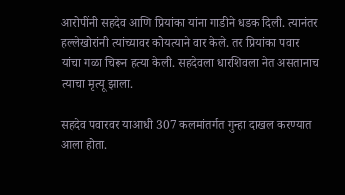आरोपींनी सहदेव आणि प्रियांका यांना गाडीने धडक दिली. त्यानंतर हल्लेखोरांनी त्यांच्यावर कोयत्याने वार केले. तर प्रियांका पवार यांचा गळा चिरून हत्या केली. सहदेवला धारशिवला नेत असतानाच त्याचा मृत्यू झाला.

सहदेव पवारवर याआधी 307 कलमांतर्गत गुन्हा दाखल करण्यात आला होता.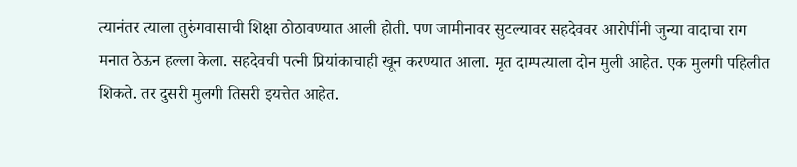त्यानंतर त्याला तुरुंगवासाची शिक्षा ठोठावण्यात आली होती. पण जामीनावर सुटल्यावर सहदेववर आरोपींनी जुन्या वादाचा राग मनात ठेऊन हल्ला केला. सहदेवची पत्नी प्रियांकाचाही खून करण्यात आला. मृत दाम्पत्याला दोन मुली आहेत. एक मुलगी पहिलीत शिकते. तर दुसरी मुलगी तिसरी इयत्तेत आहेत.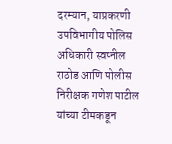दरम्यान, याप्रकरणी उपविभागीय पोलिस अधिकारी स्वप्नील राठोड आणि पोलीस निरीक्षक गणेश पाटील यांच्या टीमकडून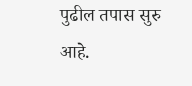पुढील तपास सुरु आहे.